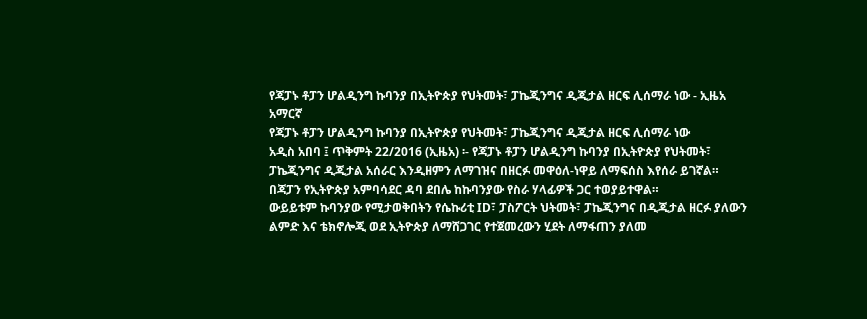የጃፓኑ ቶፓን ሆልዲንግ ኩባንያ በኢትዮጵያ የህትመት፣ ፓኬጂንግና ዲጂታል ዘርፍ ሊሰማራ ነው - ኢዜአ አማርኛ
የጃፓኑ ቶፓን ሆልዲንግ ኩባንያ በኢትዮጵያ የህትመት፣ ፓኬጂንግና ዲጂታል ዘርፍ ሊሰማራ ነው
አዲስ አበባ ፤ ጥቅምት 22/2016 (ኢዜአ) ፡- የጃፓኑ ቶፓን ሆልዲንግ ኩባንያ በኢትዮጵያ የህትመት፣ ፓኬጂንግና ዲጂታል አሰራር እንዲዘምን ለማገዝና በዘርፉ መዋዕለ-ነዋይ ለማፍሰስ እየሰራ ይገኛል።
በጃፓን የኢትዮጵያ አምባሳደር ዳባ ደበሌ ከኩባንያው የስራ ሃላፊዎች ጋር ተወያይተዋል።
ውይይቱም ኩባንያው የሚታወቅበትን የሴኩሪቲ ID፣ ፓስፖርት ህትመት፣ ፓኬጂንግና በዲጂታል ዘርፉ ያለውን ልምድ እና ቴክኖሎጂ ወደ ኢትዮጵያ ለማሸጋገር የተጀመረውን ሂደት ለማፋጠን ያለመ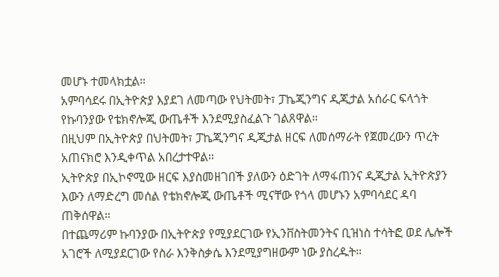መሆኑ ተመላክቷል።
አምባሳደሩ በኢትዮጵያ እያደገ ለመጣው የህትመት፣ ፓኬጂንግና ዲጂታል አሰራር ፍላጎት የኩባንያው የቴክኖሎጂ ውጤቶች እንደሚያስፈልጉ ገልጸዋል።
በዚህም በኢትዮጵያ በህትመት፣ ፓኬጂንግና ዲጂታል ዘርፍ ለመሰማራት የጀመረውን ጥረት አጠናክሮ እንዲቀጥል አበረታተዋል።
ኢትዮጵያ በኢኮኖሚው ዘርፍ እያስመዘገበች ያለውን ዕድገት ለማፋጠንና ዲጂታል ኢትዮጵያን እውን ለማድረግ መሰል የቴክኖሎጂ ውጤቶች ሚናቸው የጎላ መሆኑን አምባሳደር ዳባ ጠቅሰዋል።
በተጨማሪም ኩባንያው በኢትዮጵያ የሚያደርገው የኢንቨስትመንትና ቢዝነስ ተሳትፎ ወደ ሌሎች አገሮች ለሚያደርገው የስራ እንቅስቃሴ እንደሚያግዘውም ነው ያስረዱት።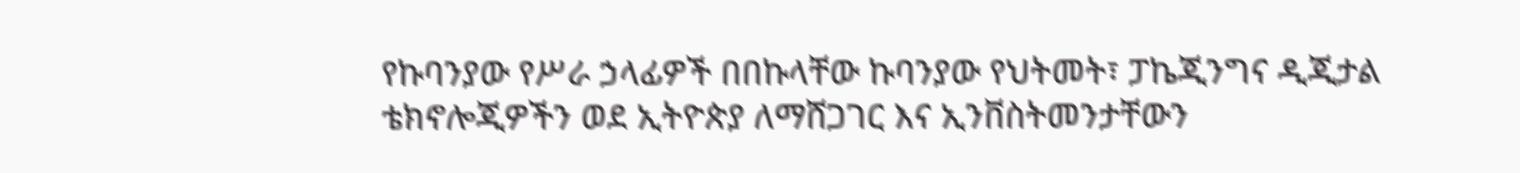የኩባንያው የሥራ ኃላፊዎች በበኩላቸው ኩባንያው የህትመት፣ ፓኬጂንግና ዲጂታል ቴክኖሎጂዎችን ወደ ኢትዮጵያ ለማሸጋገር እና ኢንቨስትመንታቸውን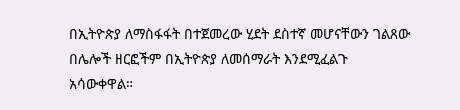በኢትዮጵያ ለማስፋፋት በተጀመረው ሂደት ደስተኛ መሆናቸውን ገልጸው በሌሎች ዘርፎችም በኢትዮጵያ ለመሰማራት እንደሚፈልጉ አሳውቀዋል።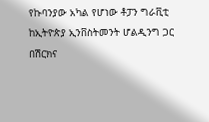የኩባንያው አካል የሆነው ቶፓን ግራቪቲ ከኢትዮጵያ ኢንቨስትመንት ሆልዲንግ ጋር በሽርክና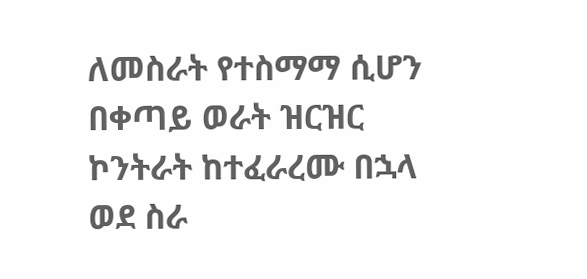ለመስራት የተስማማ ሲሆን በቀጣይ ወራት ዝርዝር ኮንትራት ከተፈራረሙ በኋላ ወደ ስራ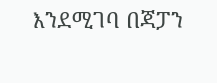እንደሚገባ በጃፓን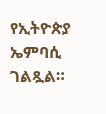የኢትዮጵያ ኤምባሲ ገልጿል።